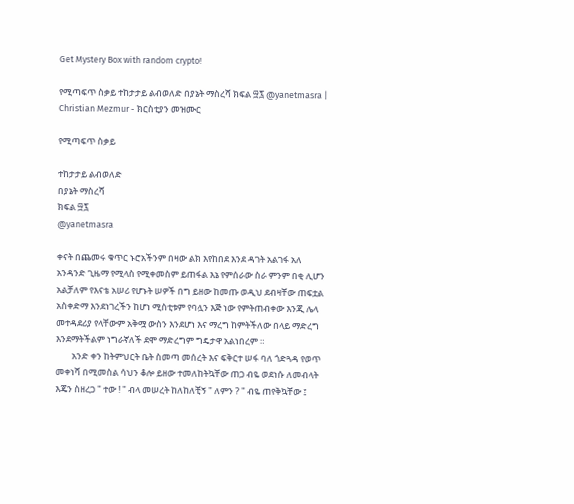Get Mystery Box with random crypto!

የሚጣፍጥ ስቃይ ተከታታይ ልብወለድ በያኔት ማስረሻ ክፍል ፵፯ @yanetmasra | Christian Mezmur - ክርስቲያን መዝሙር

የሚጣፍጥ ስቃይ

ተከታታይ ልብወለድ
በያኔት ማስረሻ
ክፍል ፵፯
@yanetmasra

ቀናት በጨመሩ ቁጥር ኑሮአችንም በዛው ልክ እየከበደ እንደ ዳገት አልገፋ አለ አንዳንድ ጊዜማ የሚላስ የሚቀመስም ይጠፋል እኔ የምሰራው ስራ ምንም በቂ ሊሆን አልቻለም የእናቴ አሠሪ የሆኑት ሠዎች በግ ይዘው ከመጡ ወዲህ ደብዛቸው ጠፍቷል አስቀድማ እንደነገረችን ከሆነ ሚስቲቱም የባሏን እጅ ነው የምትጠብቀው እንጂ ሌላ መተዳደሪያ የላቸውም አቅሟ ውስን እንደሆነ እና ማረግ ከምትችለው በላይ ማድረግ እንደማትችልም ነግራኛለች ደሞ ማድረግም ግዴታዋ አልነበረም ።
        አንድ ቀን ከትምህርት ቤት ስመጣ መሰረት እና ፍቅርተ ሠፋ ባለ ጎድጓዳ የወጥ መቀነሻ በሚመስል ሳህን ቆሎ ይዘው ተመለከትኳቸው ጠጋ ብዬ ወደነሱ ለመብላት እጄን ስዘረጋ " ተው ! " ብላ መሠረት ከለከለቺኝ " ለምን ? " ብዬ ጠየቅኳቸው ፤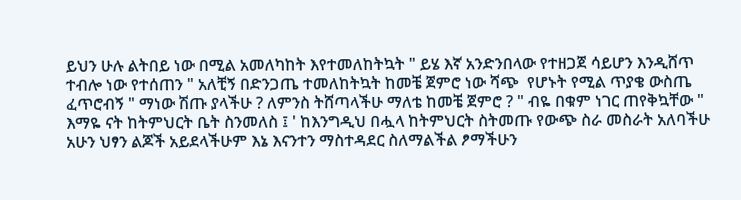ይህን ሁሉ ልትበይ ነው በሚል አመለካከት እየተመለከትኳት " ይሄ እኛ አንድንበላው የተዘጋጀ ሳይሆን እንዲሸጥ ተብሎ ነው የተሰጠን " አለቺኝ በድንጋጤ ተመለከትኳት ከመቼ ጀምሮ ነው ሻጭ  የሆኑት የሚል ጥያቄ ውስጤ ፈጥሮብኝ " ማነው ሽጡ ያላችሁ ? ለምንስ ትሸጣላችሁ ማለቴ ከመቼ ጀምሮ ? " ብዬ በቁም ነገር ጠየቅኳቸው " እማዬ ናት ከትምህርት ቤት ስንመለስ ፤ ' ከእንግዲህ በሗላ ከትምህርት ስትመጡ የውጭ ስራ መስራት አለባችሁ አሁን ህፃን ልጆች አይደላችሁም እኔ እናንተን ማስተዳደር ስለማልችል ፆማችሁን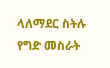ላለማደር ስትሉ የግድ መስራት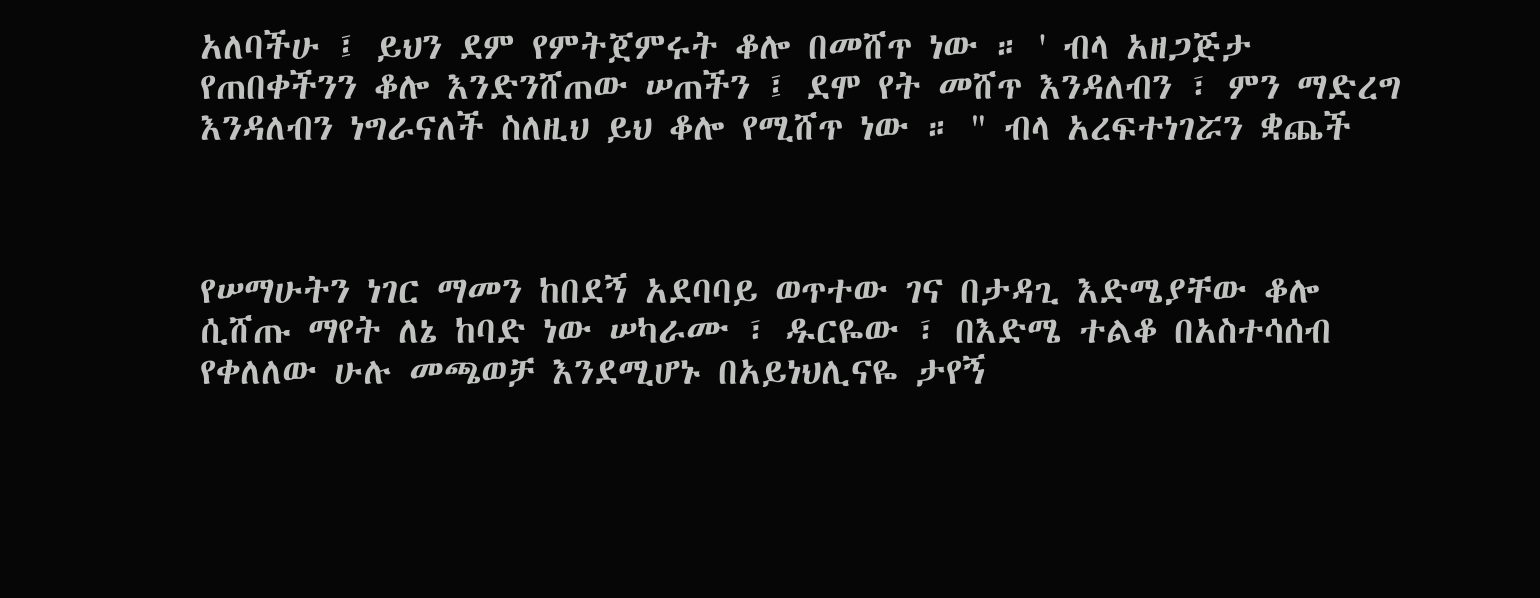አለባችሁ ፤ ይህን ደም የምትጀምሩት ቆሎ በመሸጥ ነው ። ' ብላ አዘጋጅታ የጠበቀችንን ቆሎ እንድንሸጠው ሠጠችን ፤ ደሞ የት መሸጥ እንዳለብን ፣ ምን ማድረግ እንዳለብን ነግራናለች ስለዚህ ይህ ቆሎ የሚሸጥ ነው ። " ብላ አረፍተነገሯን ቋጨች



የሠማሁትን ነገር ማመን ከበደኝ አደባባይ ወጥተው ገና በታዳጊ እድሜያቸው ቆሎ ሲሸጡ ማየት ለኔ ከባድ ነው ሠካራሙ ፣ ዱርዬው ፣ በእድሜ ተልቆ በአስተሳሰብ የቀለለው ሁሉ መጫወቻ እንደሚሆኑ በአይነህሊናዬ ታየኝ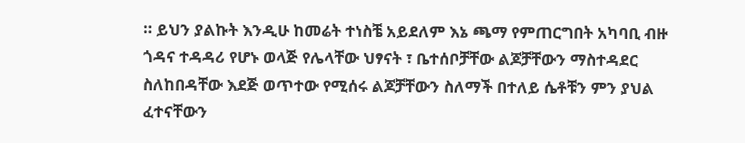። ይህን ያልኩት እንዲሁ ከመሬት ተነስቼ አይደለም እኔ ጫማ የምጠርግበት አካባቢ ብዙ ጎዳና ተዳዳሪ የሆኑ ወላጅ የሌላቸው ህፃናት ፣ ቤተሰቦቻቸው ልጆቻቸውን ማስተዳደር ስለከበዳቸው እደጅ ወጥተው የሚሰሩ ልጆቻቸውን ስለማች በተለይ ሴቶቹን ምን ያህል ፈተናቸውን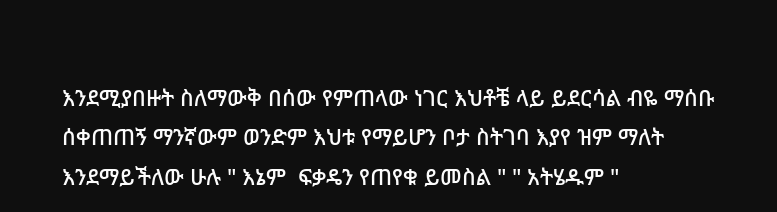እንደሚያበዙት ስለማውቅ በሰው የምጠላው ነገር እህቶቼ ላይ ይደርሳል ብዬ ማሰቡ ሰቀጠጠኝ ማንኛውም ወንድም እህቱ የማይሆን ቦታ ስትገባ እያየ ዝም ማለት እንደማይችለው ሁሉ " እኔም  ፍቃዴን የጠየቁ ይመስል " " አትሄዱም "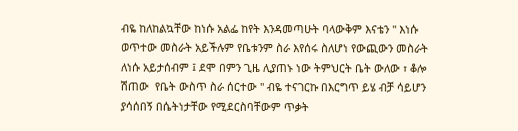ብዬ ከለከልኳቸው ከነሱ አልፌ ከየት እንዳመጣሁት ባላውቅም እናቴን " እነሱ ወጥተው መስራት አይችሉም የቤቱንም ስራ እየሰሩ ስለሆነ የውጪውን መስራት ለነሱ አይታሰብም ፤ ደሞ በምን ጊዜ ሊያጠኑ ነው ትምህርት ቤት ውለው ፣ ቆሎ ሽጠው  የቤት ውስጥ ስራ ሰርተው " ብዬ ተናገርኩ በእርግጥ ይሄ ብቻ ሳይሆን ያሳሰበኝ በሴትነታቸው የሚደርስባቸውም ጥቃት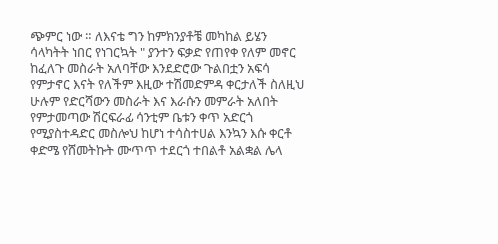ጭምር ነው ። ለእናቴ ግን ከምክንያቶቼ መካከል ይሄን ሳላካትት ነበር የነገርኳት " ያንተን ፍቃድ የጠየቀ የለም መኖር ከፈለጉ መስራት አለባቸው እንደድሮው ጉልበቷን አፍሳ የምታኖር እናት የለችም እዚው ተሽመድምዳ ቀርታለች ስለዚህ ሁሉም የድርሻውን መስራት እና እራሱን መምራት አለበት የምታመጣው ሽርፍራፊ ሳንቲም ቤቱን ቀጥ አድርጎ የሚያስተዳድር መስሎህ ከሆነ ተሳስተሀል እንኳን እሱ ቀርቶ ቀድሜ የሸመትኩት ሙጥጥ ተደርጎ ተበልቶ አልቋል ሌላ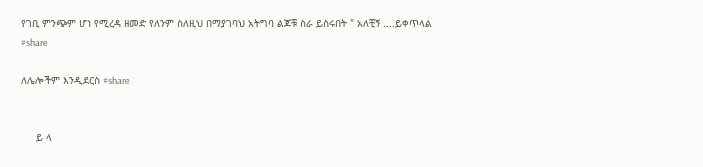የገቢ ምንጭም ሆነ የሚረዳ ዘመድ የለንም ስለዚህ በማያገባህ አትግባ ልጆቹ ስራ ይስሩበት " አለቺኝ ....ይቀጥላል
#share

ለሌሎችም እንዲደርስ #share


     ይ ላ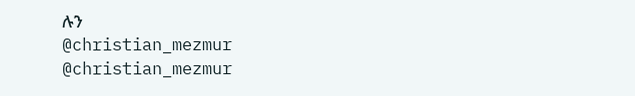ሉን
@christian_mezmur
@christian_mezmur